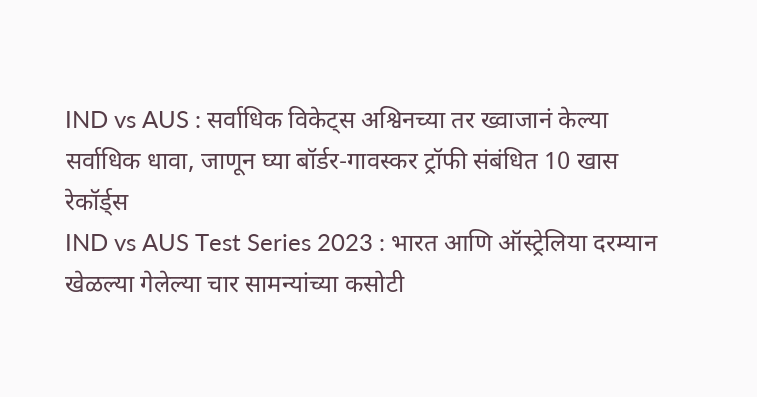IND vs AUS : सर्वाधिक विकेट्स अश्विनच्या तर ख्वाजानं केल्या सर्वाधिक धावा, जाणून घ्या बॉर्डर-गावस्कर ट्रॉफी संबंधित 10 खास रेकॉर्ड्स
IND vs AUS Test Series 2023 : भारत आणि ऑस्ट्रेलिया दरम्यान खेळल्या गेलेल्या चार सामन्यांच्या कसोटी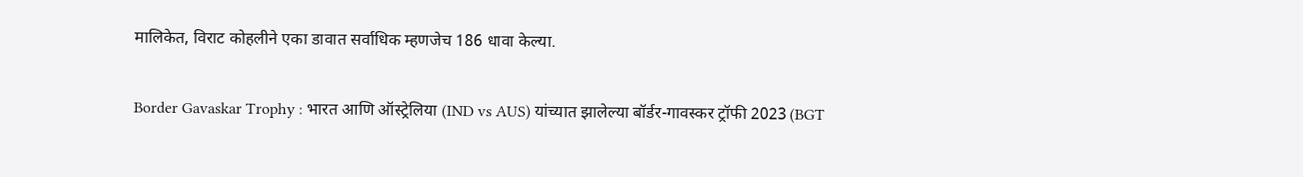मालिकेत, विराट कोहलीने एका डावात सर्वाधिक म्हणजेच 186 धावा केल्या.

Border Gavaskar Trophy : भारत आणि ऑस्ट्रेलिया (IND vs AUS) यांच्यात झालेल्या बॉर्डर-गावस्कर ट्रॉफी 2023 (BGT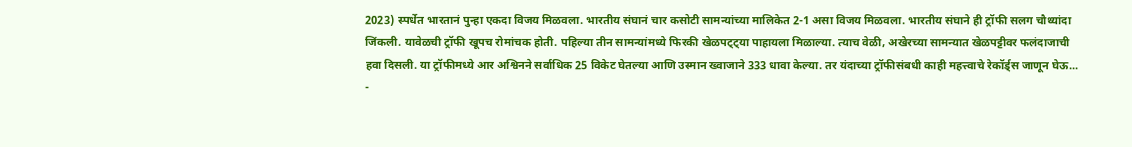2023) स्पर्धेत भारतानं पुन्हा एकदा विजय मिळवला. भारतीय संघानं चार कसोटी सामन्यांच्या मालिकेत 2-1 असा विजय मिळवला. भारतीय संघाने ही ट्रॉफी सलग चौथ्यांदा जिंकली. यावेळची ट्रॉफी खूपच रोमांचक होती. पहिल्या तीन सामन्यांमध्ये फिरकी खेळपट्ट्या पाहायला मिळाल्या. त्याच वेळी, अखेरच्या सामन्यात खेळपट्टीवर फलंदाजाची हवा दिसली. या ट्रॉफीमध्ये आर अश्विनने सर्वाधिक 25 विकेट घेतल्या आणि उस्मान ख्वाजाने 333 धावा केल्या. तर यंदाच्या ट्रॉफीसंबधी काही महत्त्वाचे रेकॉर्ड्स जाणून घेऊ...
-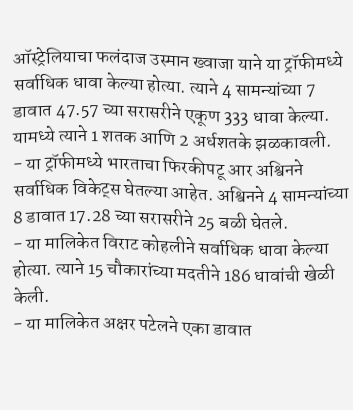ऑस्ट्रेलियाचा फलंदाज उस्मान ख्वाजा याने या ट्रॉफीमध्ये सर्वाधिक धावा केल्या होत्या. त्याने 4 सामन्यांच्या 7 डावात 47.57 च्या सरासरीने एकूण 333 धावा केल्या. यामध्ये त्याने 1 शतक आणि 2 अर्धशतके झळकावली.
- या ट्रॉफीमध्ये भारताचा फिरकीपटू आर अश्विनने सर्वाधिक विकेट्स घेतल्या आहेत. अश्विनने 4 सामन्यांच्या 8 डावात 17.28 च्या सरासरीने 25 बळी घेतले.
- या मालिकेत विराट कोहलीने सर्वाधिक धावा केल्या होत्या. त्याने 15 चौकारांच्या मदतीने 186 धावांची खेळी केली.
- या मालिकेत अक्षर पटेलने एका डावात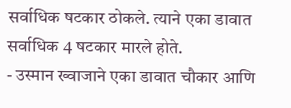सर्वाधिक षटकार ठोकले. त्याने एका डावात सर्वाधिक 4 षटकार मारले होते.
- उस्मान ख्वाजाने एका डावात चौकार आणि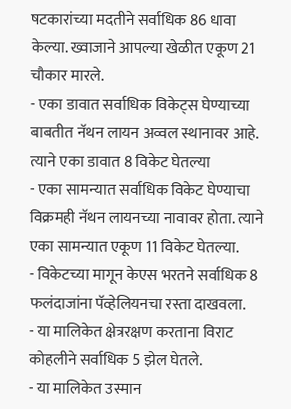षटकारांच्या मदतीने सर्वाधिक 86 धावा केल्या. ख्वाजाने आपल्या खेळीत एकूण 21 चौकार मारले.
- एका डावात सर्वाधिक विकेट्स घेण्याच्या बाबतीत नॅथन लायन अव्वल स्थानावर आहे. त्याने एका डावात 8 विकेट घेतल्या
- एका सामन्यात सर्वाधिक विकेट घेण्याचा विक्रमही नॅथन लायनच्या नावावर होता. त्याने एका सामन्यात एकूण 11 विकेट घेतल्या.
- विकेटच्या मागून केएस भरतने सर्वाधिक 8 फलंदाजांना पॅव्हेलियनचा रस्ता दाखवला.
- या मालिकेत क्षेत्ररक्षण करताना विराट कोहलीने सर्वाधिक 5 झेल घेतले.
- या मालिकेत उस्मान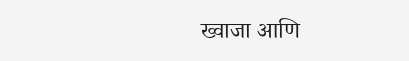ख्वाजा आणि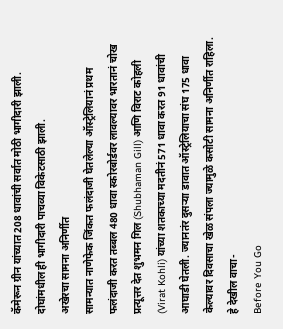कॅमेरून ग्रीन यांच्यात 208 धावांची सर्वात मोठी भागीदारी झाली. दोघांमधील ही भागीदारी पाचव्या विकेटसाठी झाली.
अखेरचा सामना अनिर्णीत
सामन्यात नाणेफेक जिंकत फलंदाजी घेतलेल्या ऑस्ट्रेलियानं प्रथम फलंदाजी करत तब्बल 480 धावा स्कोरबोर्डवर लावल्यावर भारतानं चोख प्रत्यूत्तर देत शुभमन गिल (Shubhaman Gill) आणि विराट कोहली (Virat Kohli) यांच्या शतकाच्या मदतीनं 571 धावा करत 91 धावांची आघाडी घेतली. ज्यानतंर दुसऱ्या डावात ऑस्ट्रेलियाचा संघ 175 धावा केल्यावर दिवसाचा खेळ संपला ज्यामुळे कसोटी सामना अनिर्णीत राहिला.
हे देखील वाचा-
Before You Go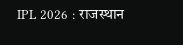IPL 2026 : राजस्थान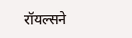रॉयल्सने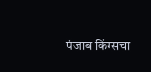पंजाब किंग्सचा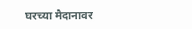घरच्या मैदानावर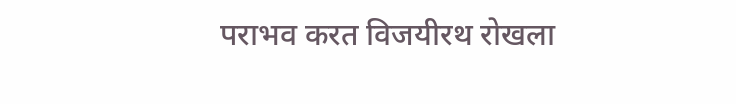पराभव करत विजयीरथ रोखला